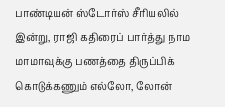பாண்டியன் ஸ்டோர்ஸ் சீரியலில் இன்று, ராஜி கதிரைப் பார்த்து நாம மாமாவுக்கு பணத்தை திருப்பிக் கொடுக்கணும் எல்லோ, லோன்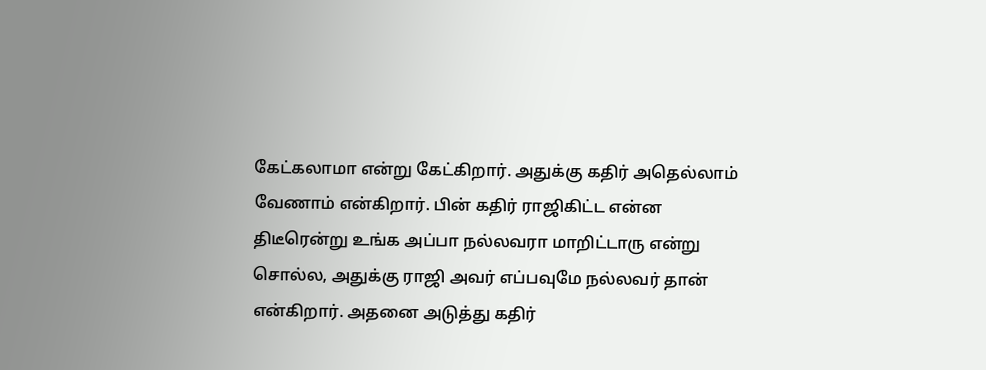கேட்கலாமா என்று கேட்கிறார். அதுக்கு கதிர் அதெல்லாம் வேணாம் என்கிறார். பின் கதிர் ராஜிகிட்ட என்ன திடீரென்று உங்க அப்பா நல்லவரா மாறிட்டாரு என்று சொல்ல, அதுக்கு ராஜி அவர் எப்பவுமே நல்லவர் தான் என்கிறார். அதனை அடுத்து கதிர்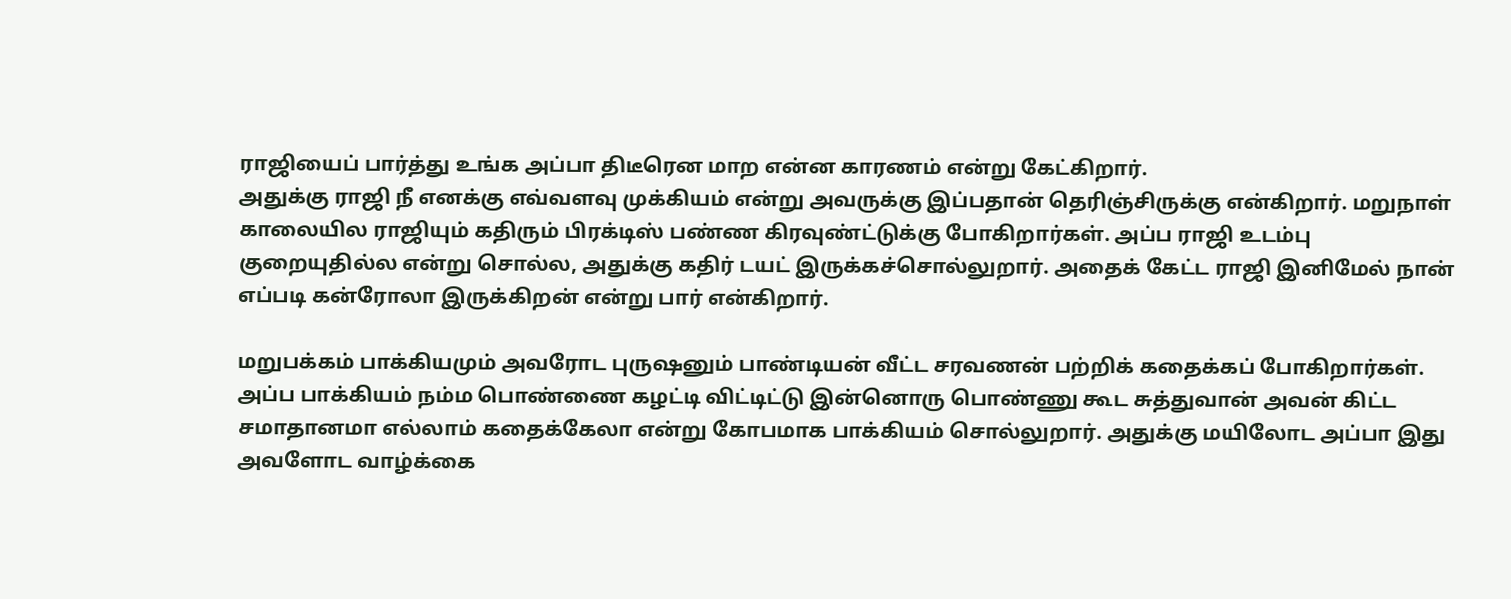ராஜியைப் பார்த்து உங்க அப்பா திடீரென மாற என்ன காரணம் என்று கேட்கிறார்.
அதுக்கு ராஜி நீ எனக்கு எவ்வளவு முக்கியம் என்று அவருக்கு இப்பதான் தெரிஞ்சிருக்கு என்கிறார். மறுநாள் காலையில ராஜியும் கதிரும் பிரக்டிஸ் பண்ண கிரவுண்ட்டுக்கு போகிறார்கள். அப்ப ராஜி உடம்பு குறையுதில்ல என்று சொல்ல, அதுக்கு கதிர் டயட் இருக்கச்சொல்லுறார். அதைக் கேட்ட ராஜி இனிமேல் நான் எப்படி கன்ரோலா இருக்கிறன் என்று பார் என்கிறார்.

மறுபக்கம் பாக்கியமும் அவரோட புருஷனும் பாண்டியன் வீட்ட சரவணன் பற்றிக் கதைக்கப் போகிறார்கள். அப்ப பாக்கியம் நம்ம பொண்ணை கழட்டி விட்டிட்டு இன்னொரு பொண்ணு கூட சுத்துவான் அவன் கிட்ட சமாதானமா எல்லாம் கதைக்கேலா என்று கோபமாக பாக்கியம் சொல்லுறார். அதுக்கு மயிலோட அப்பா இது அவளோட வாழ்க்கை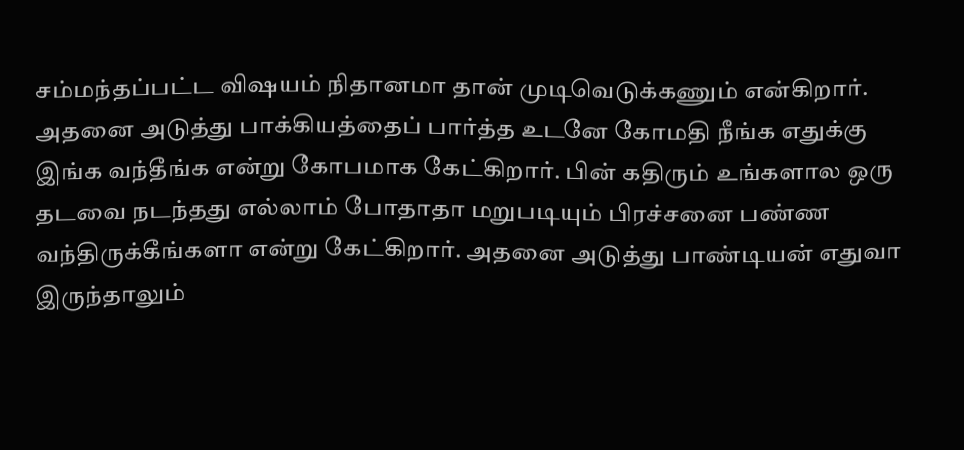சம்மந்தப்பட்ட விஷயம் நிதானமா தான் முடிவெடுக்கணும் என்கிறார்.
அதனை அடுத்து பாக்கியத்தைப் பார்த்த உடனே கோமதி நீங்க எதுக்கு இங்க வந்தீங்க என்று கோபமாக கேட்கிறார். பின் கதிரும் உங்களால ஒரு தடவை நடந்தது எல்லாம் போதாதா மறுபடியும் பிரச்சனை பண்ண வந்திருக்கீங்களா என்று கேட்கிறார். அதனை அடுத்து பாண்டியன் எதுவா இருந்தாலும்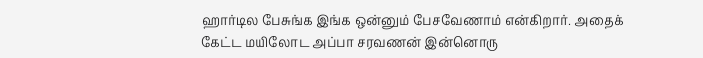ஹார்டில பேசுங்க இங்க ஒன்னும் பேசவேணாம் என்கிறார். அதைக் கேட்ட மயிலோட அப்பா சரவணன் இன்னொரு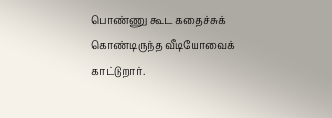பொண்ணு கூட கதைச்சுக் கொண்டிருந்த வீடியோவைக் காட்டுறார்.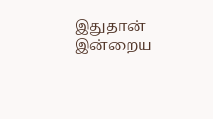இதுதான் இன்றைய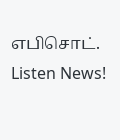எபிசொட்.
Listen News!